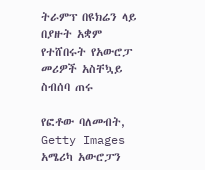ትራምፕ በዩክሬን ላይ በያዙት አቋም የተሸበሩት የአውሮፓ መሪዎች አስቸኳይ ስብሰባ ጠሩ

የፎቶው ባለመብት, Getty Images
አሜሪካ አውሮፓን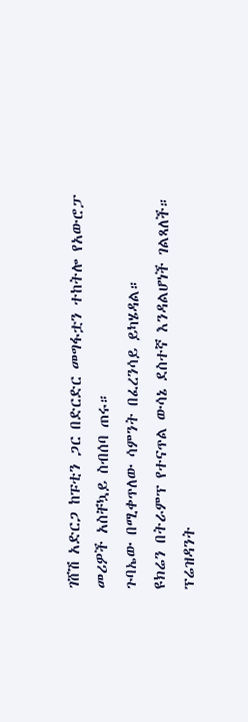ገሸሽ አድርጋ ከፑቲን ጋር በድርድር መግፋቷን ተከትሎ የአውሮፓ መሪዎች አስቸኳይ ስብሰባ ጠሩ።
ጉባኤው በሚቀጥለው ሳምንት በፈረንሳይ ይካሄዳል።
ዩክሬን በትራምፕ የተናጥል ውሳኔ ደስተኛ እንዳልሆነች ገልጻለች።
ፕሬዝዳንት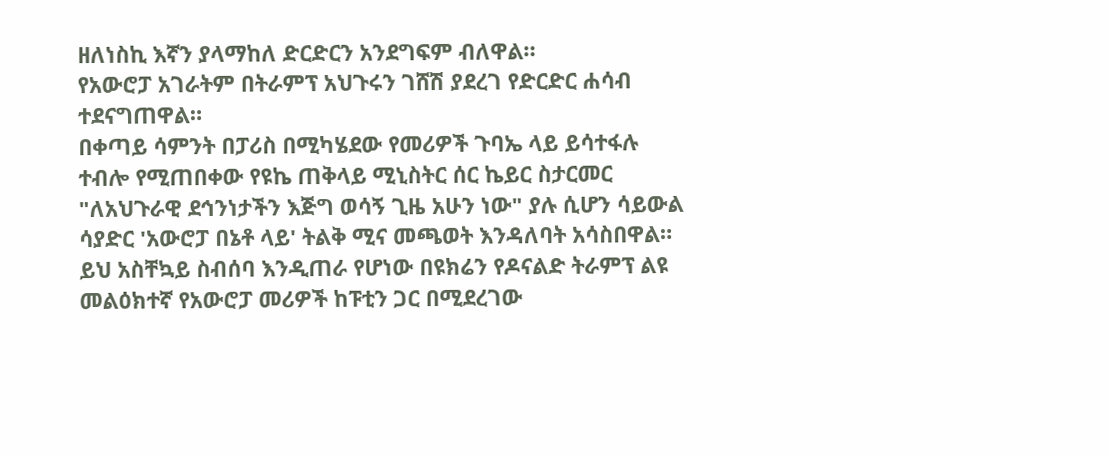ዘለነስኪ እኛን ያላማከለ ድርድርን አንደግፍም ብለዋል።
የአውሮፓ አገራትም በትራምፕ አህጉሩን ገሸሽ ያደረገ የድርድር ሐሳብ ተደናግጠዋል።
በቀጣይ ሳምንት በፓሪስ በሚካሄደው የመሪዎች ጉባኤ ላይ ይሳተፋሉ ተብሎ የሚጠበቀው የዩኬ ጠቅላይ ሚኒስትር ሰር ኬይር ስታርመር "ለአህጉራዊ ደኅንነታችን እጅግ ወሳኝ ጊዜ አሁን ነው" ያሉ ሲሆን ሳይውል ሳያድር 'አውሮፓ በኔቶ ላይ' ትልቅ ሚና መጫወት እንዳለባት አሳስበዋል።
ይህ አስቸኳይ ስብሰባ እንዲጠራ የሆነው በዩክሬን የዶናልድ ትራምፕ ልዩ መልዕክተኛ የአውሮፓ መሪዎች ከፑቲን ጋር በሚደረገው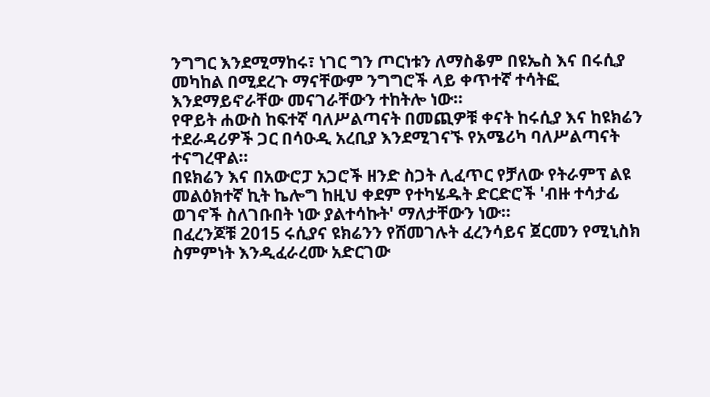ንግግር እንደሚማከሩ፣ ነገር ግን ጦርነቱን ለማስቆም በዩኤስ እና በሩሲያ መካከል በሚደረጉ ማናቸውም ንግግሮች ላይ ቀጥተኛ ተሳትፎ እንደማይኖራቸው መናገራቸውን ተከትሎ ነው።
የዋይት ሐውስ ከፍተኛ ባለሥልጣናት በመጪዎቹ ቀናት ከሩሲያ እና ከዩክሬን ተደራዳሪዎች ጋር በሳዑዲ አረቢያ እንደሚገናኙ የአሜሪካ ባለሥልጣናት ተናግረዋል።
በዩክሬን እና በአውሮፓ አጋሮች ዘንድ ስጋት ሊፈጥር የቻለው የትራምፕ ልዩ መልዕክተኛ ኪት ኬሎግ ከዚህ ቀደም የተካሄዱት ድርድሮች 'ብዙ ተሳታፊ ወገኖች ስለገቡበት ነው ያልተሳኩት' ማለታቸውን ነው።
በፈረንጆቹ 2015 ሩሲያና ዩክሬንን የሸመገሉት ፈረንሳይና ጀርመን የሚኒስክ ስምምነት እንዲፈራረሙ አድርገው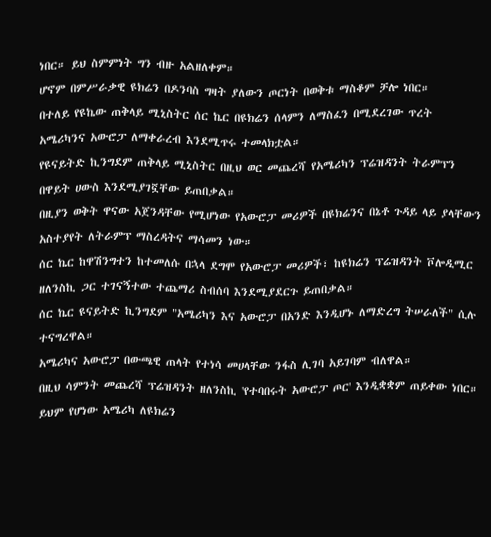ነበር። ይህ ስምምነት ግን ብዙ አልዘለቀም።
ሆኖም በምሥራቃዊ ዩክሬን በዶንባስ ግዛት ያለውን ጦርነት በወቅቱ ማስቆም ቻሎ ነበር።
በተለይ የዩኬው ጠቅላይ ሚኒስትር ሰር ኬር በዩክሬን ሰላምን ለማስፈን በሚደረገው ጥረት አሜሪካንና አውሮፓ ለማቀራረብ እንደሚጥሩ ተመላክቷል።
የዩናይትድ ኪንግደም ጠቅላይ ሚኒስትር በዚህ ወር መጨረሻ የአሜሪካን ፕሬዝዳንት ትራምፕን በዋይት ሀውስ እንደሚያገኟቸው ይጠበቃል።
በዚያን ወቅት ዋናው አጀንዳቸው የሚሆነው የአውሮፓ መሪዎች በዩክሬንና በኔቶ ጉዳይ ላይ ያላቸውን አስተያየት ለትራምፕ ማስረዳትና ማሳመን ነው።
ሰር ኬር ከዋሽንግተን ከተመለሱ በኋላ ደግሞ የአውሮፓ መሪዎች፣ ከዩክሬን ፕሬዝዳንት ቮሎዲሚር ዘለንስኪ ጋር ተገናኝተው ተጨማሪ ስብሰባ እንደሚያደርጉ ይጠበቃል።
ሰር ኬር ዩናይትድ ኪንግደም "አሜሪካን እና አውሮፓ በአንድ እንዲሆኑ ለማድረግ ትሠራለች" ሲሉ ተናግረዋል።
አሜሪካና አውሮፓ በውጫዊ ጠላት የተነሳ መሀላቸው ንፋስ ሊገባ አይገባም ብለዋል።
በዚህ ሳምንት መጨረሻ ፕሬዝዳንት ዘለንስኪ 'የተባበሩት አውሮፓ ጦር' እንዲቋቋም ጠይቀው ነበር።
ይህም የሆነው አሜሪካ ለዩክሬን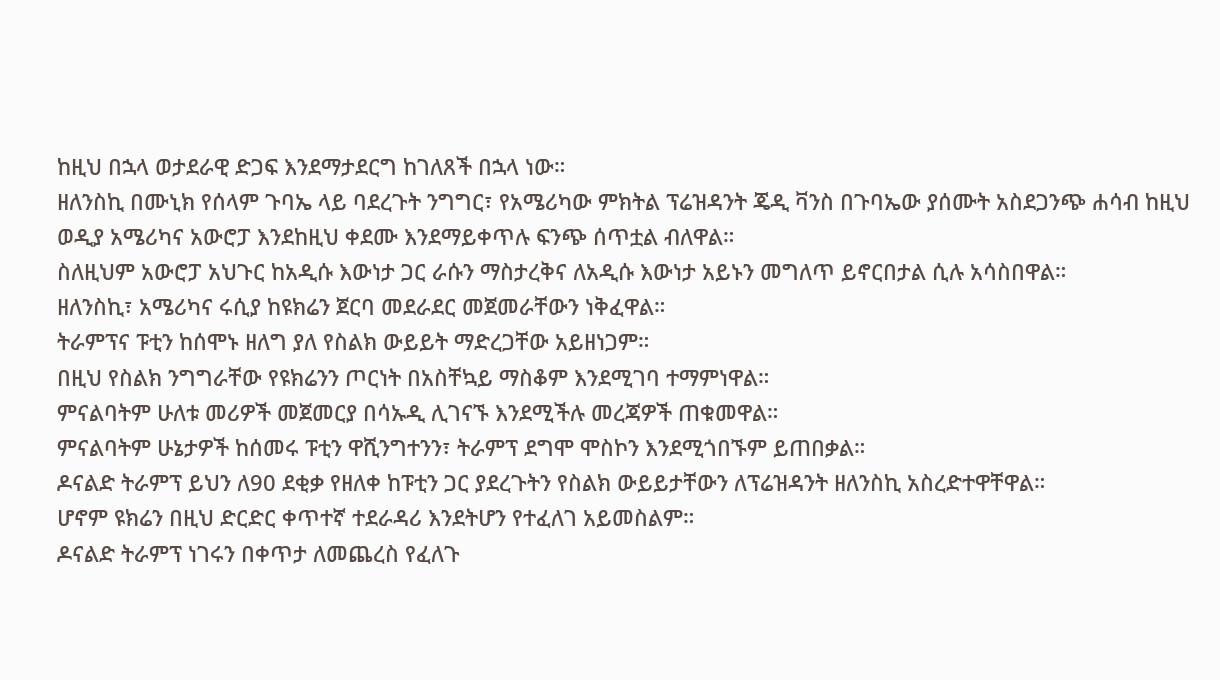ከዚህ በኋላ ወታደራዊ ድጋፍ እንደማታደርግ ከገለጸች በኋላ ነው።
ዘለንስኪ በሙኒክ የሰላም ጉባኤ ላይ ባደረጉት ንግግር፣ የአሜሪካው ምክትል ፕሬዝዳንት ጄዲ ቫንስ በጉባኤው ያሰሙት አስደጋንጭ ሐሳብ ከዚህ ወዲያ አሜሪካና አውሮፓ እንደከዚህ ቀደሙ እንደማይቀጥሉ ፍንጭ ሰጥቷል ብለዋል።
ስለዚህም አውሮፓ አህጉር ከአዲሱ እውነታ ጋር ራሱን ማስታረቅና ለአዲሱ እውነታ አይኑን መግለጥ ይኖርበታል ሲሉ አሳስበዋል።
ዘለንስኪ፣ አሜሪካና ሩሲያ ከዩክሬን ጀርባ መደራደር መጀመራቸውን ነቅፈዋል።
ትራምፕና ፑቲን ከሰሞኑ ዘለግ ያለ የስልክ ውይይት ማድረጋቸው አይዘነጋም።
በዚህ የስልክ ንግግራቸው የዩክሬንን ጦርነት በአስቸኳይ ማስቆም እንደሚገባ ተማምነዋል።
ምናልባትም ሁለቱ መሪዎች መጀመርያ በሳኡዲ ሊገናኙ እንደሚችሉ መረጃዎች ጠቁመዋል።
ምናልባትም ሁኔታዎች ከሰመሩ ፑቲን ዋሺንግተንን፣ ትራምፕ ደግሞ ሞስኮን እንደሚጎበኙም ይጠበቃል።
ዶናልድ ትራምፕ ይህን ለ90 ደቂቃ የዘለቀ ከፑቲን ጋር ያደረጉትን የስልክ ውይይታቸውን ለፕሬዝዳንት ዘለንስኪ አስረድተዋቸዋል።
ሆኖም ዩክሬን በዚህ ድርድር ቀጥተኛ ተደራዳሪ እንደትሆን የተፈለገ አይመስልም።
ዶናልድ ትራምፕ ነገሩን በቀጥታ ለመጨረስ የፈለጉ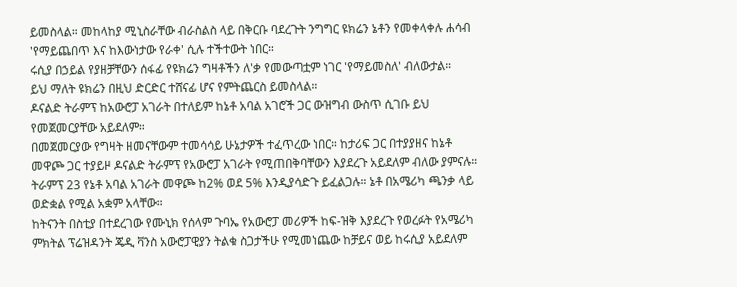ይመስላል። መከላከያ ሚኒስራቸው ብራስልስ ላይ በቅርቡ ባደረጉት ንግግር ዩክሬን ኔቶን የመቀላቀሉ ሐሳብ 'የማይጨበጥ እና ከእውነታው የራቀ' ሲሉ ተችተውት ነበር።
ሩሲያ በኃይል የያዘቻቸውን ሰፋፊ የዩክሬን ግዛቶችን ለ'ቃ የመውጣቷም ነገር 'የማይመስለ' ብለውታል።
ይህ ማለት ዩክሬን በዚህ ድርድር ተሸናፊ ሆና የምትጨርስ ይመስላል።
ዶናልድ ትራምፕ ከአውሮፓ አገራት በተለይም ከኔቶ አባል አገሮች ጋር ውዝግብ ውስጥ ሲገቡ ይህ የመጀመርያቸው አይደለም።
በመጀመርያው የግዛት ዘመናቸውም ተመሳሳይ ሁኔታዎች ተፈጥረው ነበር። ከታሪፍ ጋር በተያያዘና ከኔቶ መዋጮ ጋር ተያይዞ ዶናልድ ትራምፕ የአውሮፓ አገራት የሚጠበቅባቸውን እያደረጉ አይደለም ብለው ያምናሉ።
ትራምፕ 23 የኔቶ አባል አገራት መዋጮ ከ2% ወደ 5% እንዲያሳድጉ ይፈልጋሉ። ኔቶ በአሜሪካ ጫንቃ ላይ ወድቋል የሚል አቋም አላቸው።
ከትናንት በስቲያ በተደረገው የሙኒክ የሰላም ጉባኤ የአውሮፓ መሪዎች ከፍ-ዝቅ እያደረጉ የወረፉት የአሜሪካ ምክትል ፕሬዝዳንት ጄዲ ቫንስ አውሮፓዊያን ትልቁ ስጋታችሁ የሚመነጨው ከቻይና ወይ ከሩሲያ አይደለም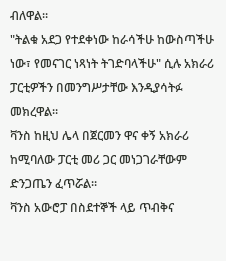ብለዋል።
"ትልቁ አደጋ የተደቀነው ከራሳችሁ ከውስጣችሁ ነው፣ የመናገር ነጻነት ትገድባላችሁ" ሲሉ አክራሪ ፓርቲዎችን በመንግሥታቸው እንዲያሳትፉ መክረዋል።
ቫንስ ከዚህ ሌላ በጀርመን ዋና ቀኝ አክራሪ ከሚባለው ፓርቲ መሪ ጋር መነጋገራቸውም ድንጋጤን ፈጥሯል።
ቫንስ አውሮፓ በስደተኞች ላይ ጥብቅና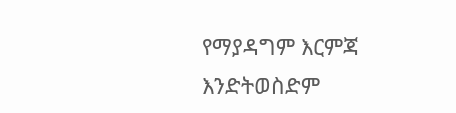የማያዳግም እርምጃ እንድትወስድም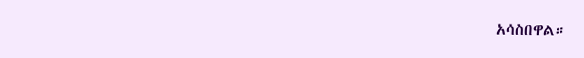አሳስበዋል።